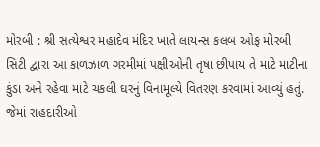મોરબી : શ્રી સત્યેશ્વર મહાદેવ મંદિર ખાતે લાયન્સ કલબ ઓફ મોરબી સિટી દ્વારા આ કાળઝાળ ગરમીમાં પક્ષીઓની તૃષા છીપાય તે માટે માટીના કુંડા અને રહેવા માટે ચકલી ઘરનું વિનામૂલ્યે વિતરણ કરવામાં આવ્યું હતું. જેમાં રાહદારીઓ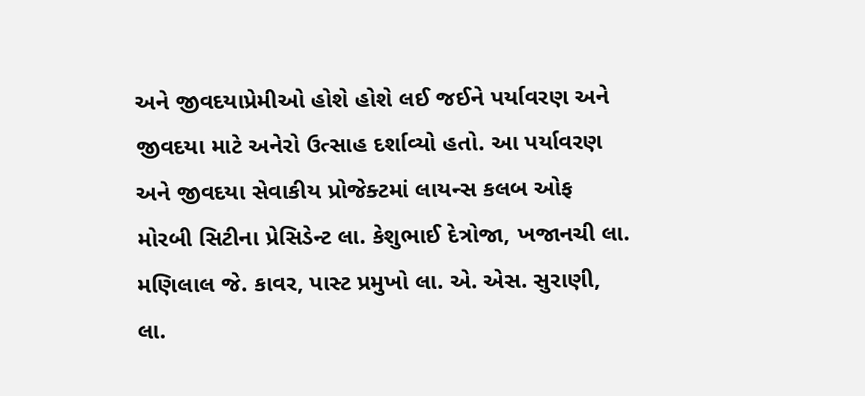અને જીવદયાપ્રેમીઓ હોશે હોશે લઈ જઈને પર્યાવરણ અને જીવદયા માટે અનેરો ઉત્સાહ દર્શાવ્યો હતો. આ પર્યાવરણ અને જીવદયા સેવાકીય પ્રોજેક્ટમાં લાયન્સ કલબ ઓફ મોરબી સિટીના પ્રેસિડેન્ટ લા. કેશુભાઈ દેત્રોજા, ખજાનચી લા. મણિલાલ જે. કાવર, પાસ્ટ પ્રમુખો લા. એ. એસ. સુરાણી, લા.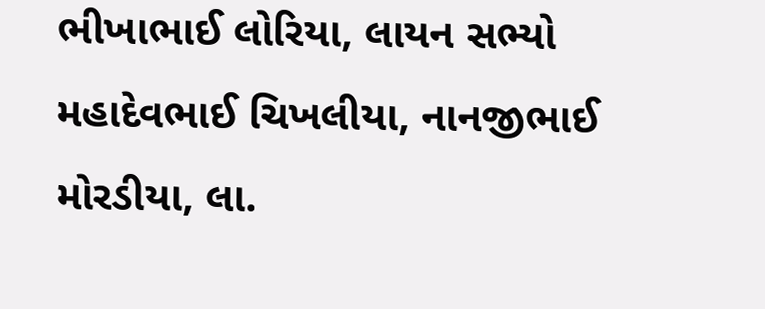ભીખાભાઈ લોરિયા, લાયન સભ્યો મહાદેવભાઈ ચિખલીયા, નાનજીભાઈ મોરડીયા, લા.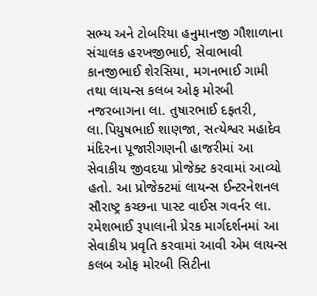સભ્ય અને ટોબરિયા હનુમાનજી ગૌશાળાના સંચાલક હરખજીભાઈ, સેવાભાવી કાનજીભાઈ શેરસિયા, મગનભાઈ ગામી તથા લાયન્સ કલબ ઓફ મોરબી નજરબાગના લા. તુષારભાઈ દફતરી, લા.પિયુષભાઈ શાણજા, સત્યેશ્વર મહાદેવ મંદિરના પૂજારીગણની હાજરીમાં આ સેવાકીય જીવદયા પ્રોજેક્ટ કરવામાં આવ્યો હતો. આ પ્રોજેક્ટમાં લાયન્સ ઈન્ટરનેશનલ સૌરાષ્ટ્ર કચ્છના પાસ્ટ વાઈસ ગવર્નર લા. રમેશભાઈ રૂપાલાની પ્રેરક માર્ગદર્શનમાં આ સેવાકીય પ્રવૃતિ કરવામાં આવી એમ લાયન્સ કલબ ઓફ મોરબી સિટીના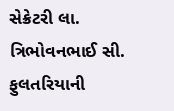સેક્રેટરી લા. ત્રિભોવનભાઈ સી. ફુલતરિયાની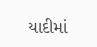યાદીમાં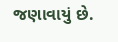જણાવાયું છે.